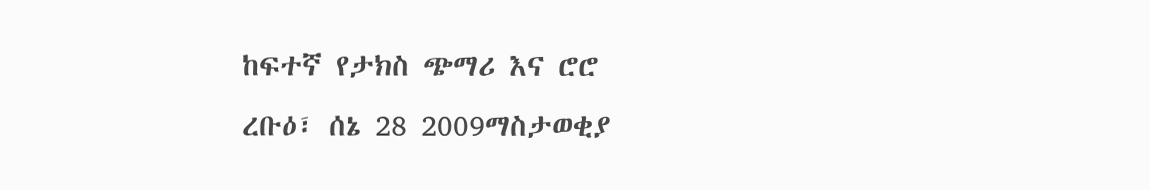ከፍተኛ የታክስ ጭማሪ እና ሮሮ
ረቡዕ፣ ሰኔ 28 2009ማስታወቂያ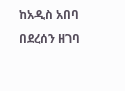ከአዲስ አበባ በደረሰን ዘገባ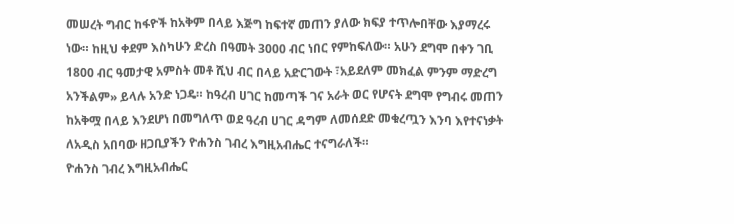መሠረት ግብር ከፋዮች ከአቅም በላይ እጅግ ከፍተኛ መጠን ያለው ክፍያ ተጥሎበቸው እያማረሩ ነው። ከዚህ ቀደም እስካሁን ድረስ በዓመት 3000 ብር ነበር የምከፍለው። አሁን ደግሞ በቀን ገቢ 1800 ብር ዓመታዊ አምስት መቶ ሺህ ብር በላይ አድርገውት ፣አይደለም መክፈል ምንም ማድረግ አንችልም» ይላሉ አንድ ነጋዴ። ከዓረብ ሀገር ከመጣች ገና አራት ወር የሆናት ደግሞ የግብሩ መጠን ከአቅሟ በላይ እንደሆነ በመግለጥ ወደ ዓረብ ሀገር ዳግም ለመሰደድ መቁረጧን እንባ እየተናነቃት ለአዲስ አበባው ዘጋቢያችን ዮሐንስ ገብረ እግዚአብሔር ተናግራለች።
ዮሐንስ ገብረ እግዚአብሔር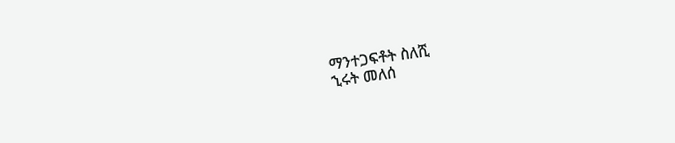ማንተጋፍቶት ስለሺ
ኂሩት መለሰ